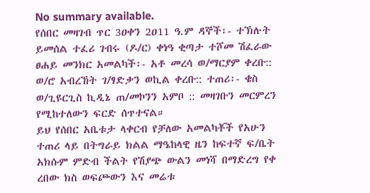No summary available.
የሰበር መዛገብ ጥር 3ዐቀን 2ዐ11 ዓ.ም ዳኞች፡- ተኽሉት ይመሰል ተፈሪ ገብሩ (ዶ/ር) ቀነዓ ቂጣታ ተሾመ ሽፈራው ፀሐይ መንክር አመልካች፡- አቶ መረሳ ወ/ማርያም ቀረቡ:: ወ/ሮ አብረኸት ገ/ፃድቃን ወኪል ቀረቡ:: ተጠሪ፡- ቄስ ወ/ጊዩርጊስ ኪዲኔ ጠ/መኮንን አምቦ :: መዛገቡን መርምረን የሚከተለውን ፍርድ ሰጥተናል።
ይህ የሰበር አቤቱታ ላቀርብ የቻለው አመልካቾች የአሁን ተጠሪ ላይ በትግራይ ክልል ማዔከላዊ ዜን ከፍተኛ ፍ/ቤት አክሱም ምድብ ችልት የሽያጭ ውልን መነሻ በማድረግ የቀ ረበው ክስ ወፍጮውን እና መሬቱ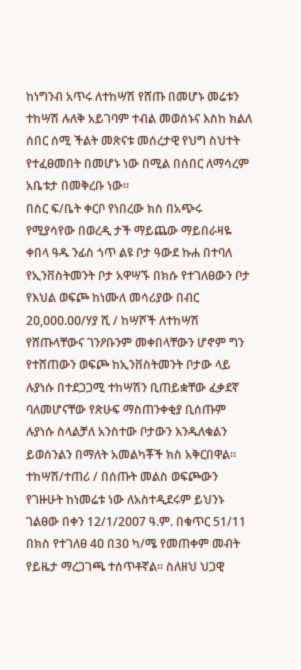ከነግንብ አጥሩ ለተከሣሽ የሸጡ በመሆኑ መሬቱን ተከሣሽ ሉለቅ አይገባም ተብል መወሰኑና እስከ ክልለ ሰበር ሰሚ ችልት መጽናቱ መሰረታዊ የህግ ስህተት የተፈፀመበት በመሆኑ ነው በሚል በሰበር ለማሳረም አቤቱታ በመቅረቡ ነው።
በስር ፍ/ቤት ቀርቦ የነበረው ክስ በአጭሩ የሚያሳየው በወረዲ ታች ማይጨው ማይበራዛዬ ቀበላ ዓዱ ንፊስ ጎጥ ልዩ ቦታ ዓውደ ኩሐ በተባለ የኢንቨስትመንት ቦታ አዋሣኙ በክሱ የተገለፀውን ቦታ የእህል ወፍጮ ከነሙለ መሳሪያው በብር 2ዐ,ዐዐዐ.ዐዐ/ሃያ ሺ / ከሣሾች ለተከሣሽ የሸጡላቸውና ገንዖቡንም መቀበላቸውን ሆኖም ግን የተሸጠውን ወፍጮ ከኢንቨስትመንት ቦታው ላይ ሉያነሱ በተደጋጋሚ ተከሣሽን ቢጠይቋቸው ፈቃደኛ ባለመሆናቸው የጽሁፍ ማስጠንቀቂያ ቢሰጡም ሉያነሱ ስላልቻለ አንስተው ቦታውን እንዱለቁልን ይወሰንልን በማለት አመልካቾች ክስ አቅርበዋል።
ተከሣሽ/ተጠሪ / በሰጡት መልስ ወፍጮውን የገዙሁት ከነመሬቱ ነው ለአስተዲደሩም ይህንኑ ገልፀው በቀን 12/1/2ዐዐ7 ዓ.ም. በቁጥር 51/11 በክስ የተገለፀ 4ዐ በ3ዐ ካ/ሜ የመጠቀም መብት የይዜታ ማረጋገጫ ተሰጥቶኛል። ስለዘህ ህጋዊ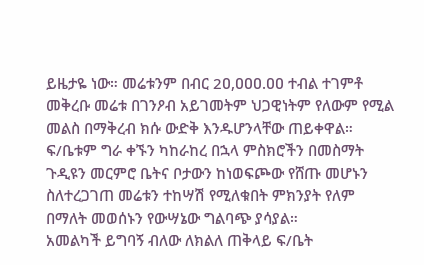ይዜታዬ ነው። መሬቱንም በብር 2ዐ,ዐዐዐ.ዐዐ ተብል ተገምቶ መቅረቡ መሬቱ በገንዖብ አይገመትም ህጋዊነትም የለውም የሚል መልስ በማቅረብ ክሱ ውድቅ እንዱሆንላቸው ጠይቀዋል።
ፍ/ቤቱም ግራ ቀኙን ካከራከረ በኋላ ምስክሮችን በመስማት ጉዲዩን መርምሮ ቤትና ቦታውን ከነወፍጮው የሸጡ መሆኑን ስለተረጋገጠ መሬቱን ተከሣሽ የሚለቁበት ምክንያት የለም በማለት መወሰኑን የውሣኔው ግልባጭ ያሳያል።
አመልካች ይግባኝ ብለው ለክልለ ጠቅላይ ፍ/ቤት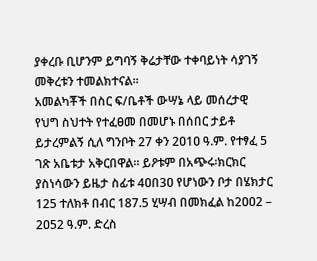ያቀረቡ ቢሆንም ይግባኝ ቅሬታቸው ተቀባይነት ሳያገኝ መቅረቱን ተመልክተናል።
አመልካቾች በስር ፍ/ቤቶች ውሣኔ ላይ መሰረታዊ የህግ ስህተት የተፈፀመ በመሆኑ በሰበር ታይቶ ይታረምልኝ ሲለ ግንቦት 27 ቀን 2ዐ1ዐ ዓ.ም. የተፃፈ 5 ገጽ አቤቱታ አቅርበዋል። ይዖቱም በአጭሩ፡ክርክር ያስነሳውን ይዜታ ስፊቱ 4ዐበ3ዐ የሆነውን ቦታ በሄክታር 125 ተለክቶ በብር 187.5 ሂሣብ በመክፈል ከ2ዐዐ2 – 2ዐ52 ዓ.ም. ድረስ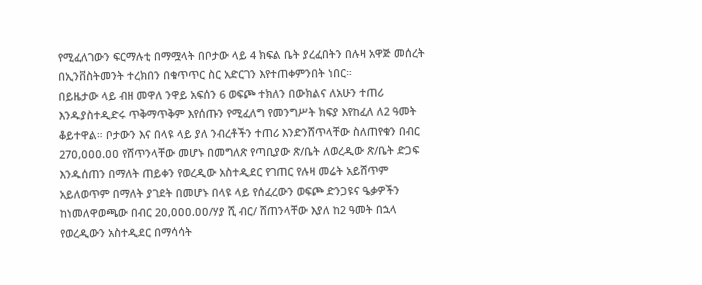የሚፈለገውን ፍርማሉቲ በማሟላት በቦታው ላይ 4 ክፍል ቤት ያረፈበትን በሉዛ አዋጅ መሰረት በኢንቨስትመንት ተረክበን በቁጥጥር ስር አድርገን እየተጠቀምንበት ነበር።
በይዜታው ላይ ብዘ መዋለ ንዋይ አፍሰን 6 ወፍጮ ተክለን በውክልና ለአሁን ተጠሪ እንዱያስተዲድሩ ጥቅማጥቅም እየሰጡን የሚፈለግ የመንግሥት ክፍያ እየከፈለ ለ2 ዓመት ቆይተዋል። ቦታውን እና በላዩ ላይ ያለ ንብረቶችን ተጠሪ እንድንሸጥላቸው ስለጠየቁን በብር 27ዐ,ዐዐዐ.ዐዐ የሸጥንላቸው መሆኑ በመግለጽ የጣቢያው ጽ/ቤት ለወረዲው ጽ/ቤት ድጋፍ እንዱሰጠን በማለት ጠይቀን የወረዲው አስተዲደር የገጠር የሉዛ መሬት አይሸጥም አይለወጥም በማለት ያገደት በመሆኑ በላዩ ላይ የሰፈረውን ወፍጮ ድንጋዩና ዔቃዎችን ከነመለዋወጫው በብር 2ዐ,ዐዐዐ.ዐዐ/ሃያ ሺ ብር/ ሸጠንላቸው እያለ ከ2 ዓመት በኋላ የወረዲውን አስተዲደር በማሳሳት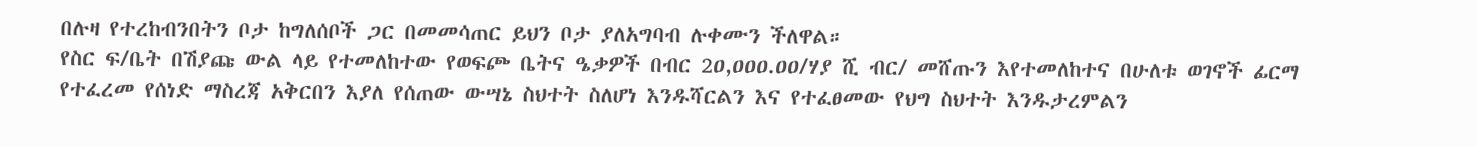በሉዛ የተረከብንበትን ቦታ ከግለሰቦች ጋር በመመሳጠር ይህን ቦታ ያለአግባብ ሉቀሙን ችለዋል።
የስር ፍ/ቤት በሽያጩ ውል ላይ የተመለከተው የወፍጮ ቤትና ዔቃዎች በብር 2ዐ,ዐዐዐ.ዐዐ/ሃያ ሺ ብር/ መሸጡን እየተመለከተና በሁለቱ ወገኖች ፊርማ የተፈረመ የሰነድ ማስረጃ አቅርበን እያለ የሰጠው ውሣኔ ስህተት ስለሆነ እንዱሻርልን እና የተፈፀመው የህግ ስህተት እንዱታረምልን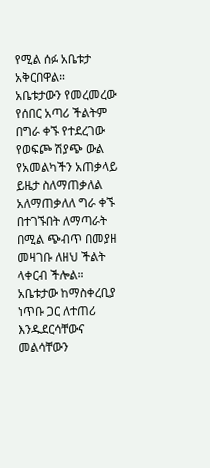የሚል ሰፉ አቤቱታ አቅርበዋል።
አቤቱታውን የመረመረው የሰበር አጣሪ ችልትም በግራ ቀኙ የተደረገው የወፍጮ ሽያጭ ውል የአመልካችን አጠቃላይ ይዜታ ስለማጠቃለል አለማጠቃለለ ግራ ቀኙ በተገኙበት ለማጣራት በሚል ጭብጥ በመያዘ መዛገቡ ለዘህ ችልት ላቀርብ ችሎል።
አቤቱታው ከማስቀረቢያ ነጥቡ ጋር ለተጠሪ እንዱደርሳቸውና መልሳቸውን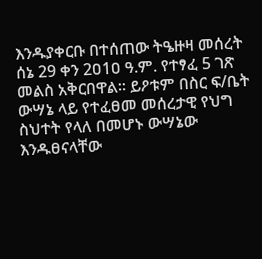እንዱያቀርቡ በተሰጠው ትዔዙዛ መሰረት ሰኔ 29 ቀን 2ዐ1ዐ ዓ.ም. የተፃፈ 5 ገጽ መልስ አቅርበዋል። ይዖቱም በስር ፍ/ቤት ውሣኔ ላይ የተፈፀመ መሰረታዊ የህግ ስህተት የላለ በመሆኑ ውሣኔው እንዱፀናላቸው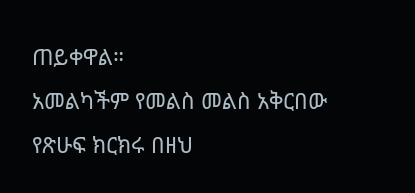ጠይቀዋል።
አመልካችም የመልስ መልስ አቅርበው የጽሁፍ ክርክሩ በዘህ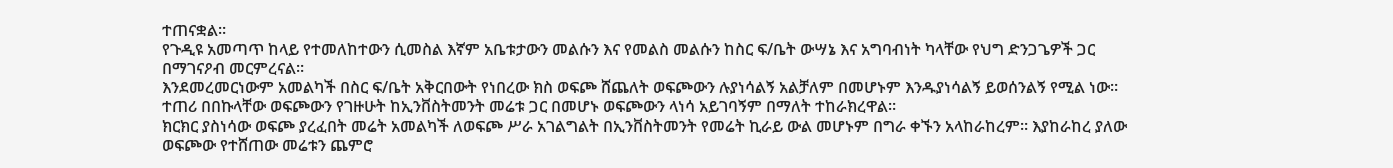ተጠናቋል።
የጉዲዩ አመጣጥ ከላይ የተመለከተውን ሲመስል እኛም አቤቱታውን መልሱን እና የመልስ መልሱን ከስር ፍ/ቤት ውሣኔ እና አግባብነት ካላቸው የህግ ድንጋጌዎች ጋር በማገናዖብ መርምረናል።
እንደመረመርነውም አመልካች በስር ፍ/ቤት አቅርበውት የነበረው ክስ ወፍጮ ሸጨለት ወፍጮውን ሉያነሳልኝ አልቻለም በመሆኑም እንዱያነሳልኝ ይወሰንልኝ የሚል ነው። ተጠሪ በበኩላቸው ወፍጮውን የገዙሁት ከኢንቨስትመንት መሬቱ ጋር በመሆኑ ወፍጮውን ላነሳ አይገባኝም በማለት ተከራክረዋል።
ክርክር ያስነሳው ወፍጮ ያረፈበት መሬት አመልካች ለወፍጮ ሥራ አገልግልት በኢንቨስትመንት የመሬት ኪራይ ውል መሆኑም በግራ ቀኙን አላከራከረም። እያከራከረ ያለው ወፍጮው የተሸጠው መሬቱን ጨምሮ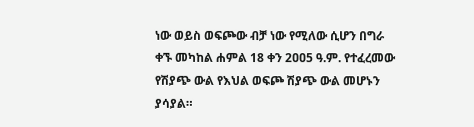ነው ወይስ ወፍጮው ብቻ ነው የሚለው ሲሆን በግራ ቀኙ መካከል ሐምል 18 ቀን 2ዐዐ5 ዓ.ም. የተፈረመው የሽያጭ ውል የእህል ወፍጮ ሽያጭ ውል መሆኑን ያሳያል።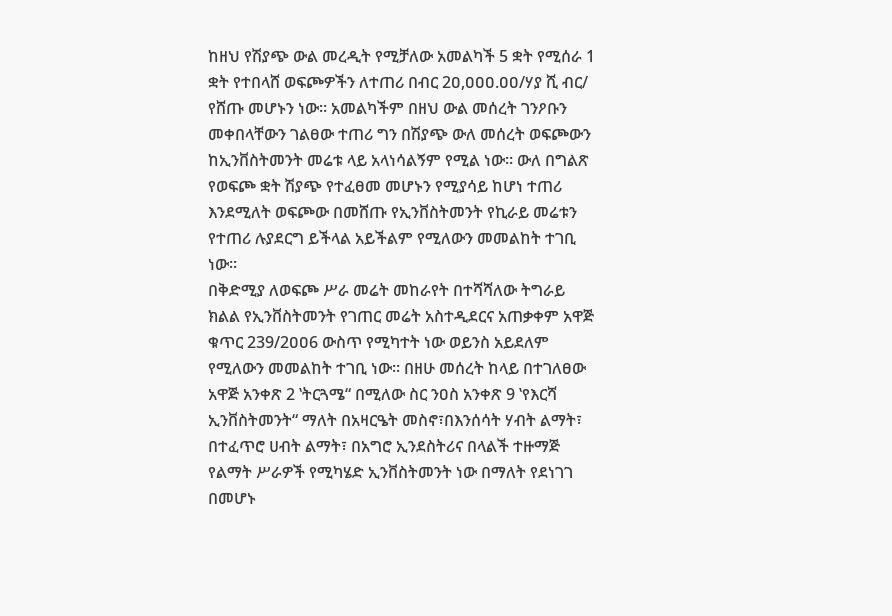ከዘህ የሽያጭ ውል መረዲት የሚቻለው አመልካች 5 ቋት የሚሰራ 1 ቋት የተበላሸ ወፍጮዎችን ለተጠሪ በብር 2ዐ,ዐዐዐ.ዐዐ/ሃያ ሺ ብር/ የሸጡ መሆኑን ነው። አመልካችም በዘህ ውል መሰረት ገንዖቡን መቀበላቸውን ገልፀው ተጠሪ ግን በሽያጭ ውለ መሰረት ወፍጮውን ከኢንቨስትመንት መሬቱ ላይ አላነሳልኝም የሚል ነው። ውለ በግልጽ የወፍጮ ቋት ሽያጭ የተፈፀመ መሆኑን የሚያሳይ ከሆነ ተጠሪ እንደሚለት ወፍጮው በመሸጡ የኢንቨስትመንት የኪራይ መሬቱን የተጠሪ ሉያደርግ ይችላል አይችልም የሚለውን መመልከት ተገቢ ነው።
በቅድሚያ ለወፍጮ ሥራ መሬት መከራየት በተሻሻለው ትግራይ ክልል የኢንቨስትመንት የገጠር መሬት አስተዲደርና አጠቃቀም አዋጅ ቁጥር 239/2ዐዐ6 ውስጥ የሚካተት ነው ወይንስ አይደለም የሚለውን መመልከት ተገቢ ነው። በዘሁ መሰረት ከላይ በተገለፀው አዋጅ አንቀጽ 2 ‛ትርጓሜ“ በሚለው ስር ንዐስ አንቀጽ 9 ‛የእርሻ ኢንቨስትመንት“ ማለት በአዛርዔት መስኖ፣በእንሰሳት ሃብት ልማት፣ በተፈጥሮ ሀብት ልማት፣ በአግሮ ኢንደስትሪና በላልች ተዙማጅ የልማት ሥራዎች የሚካሄድ ኢንቨስትመንት ነው በማለት የደነገገ በመሆኑ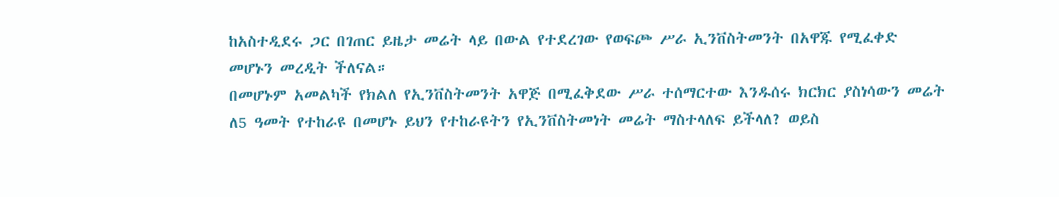ከአስተዲደሩ ጋር በገጠር ይዜታ መሬት ላይ በውል የተደረገው የወፍጮ ሥራ ኢንቨስትመንት በአዋጁ የሚፈቀድ መሆኑን መረዲት ችለናል።
በመሆኑም አመልካች የክልለ የኢንቨስትመንት አዋጅ በሚፈቅደው ሥራ ተሰማርተው እንዱሰሩ ክርክር ያስነሳውን መሬት ለ5 ዓመት የተከራዩ በመሆኑ ይህን የተከራዩትን የኢንቨስትመነት መሬት ማስተላለፍ ይችላለ? ወይስ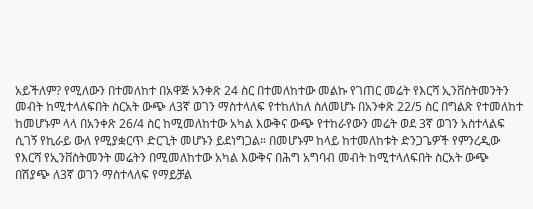አይችለም? የሚለውን በተመለከተ በአዋጅ አንቀጽ 24 ስር በተመለከተው መልኩ የገጠር መሬት የእርሻ ኢንቨስትመንትን መብት ከሚተላለፍበት ስርአት ውጭ ለ3ኛ ወገን ማስተላለፍ የተከለከለ ስለመሆኑ በአንቀጽ 22/5 ስር በግልጽ የተመለከተ ከመሆኑም ላላ በአንቀጽ 26/4 ስር ከሚመለከተው አካል እውቅና ውጭ የተከራየውን መሬት ወደ 3ኛ ወገን አስተላልፍ ሲገኝ የኪራይ ውለ የሚያቋርጥ ድርጊት መሆኑን ይደነግጋል። በመሆኑም ከላይ ከተመለከቱት ድንጋጌዎች የምንረዲው የእርሻ የኢንቨስትመንት መሬትን በሚመለከተው አካል እውቅና በሕግ አግባብ መብት ከሚተላለፍበት ስርአት ውጭ በሽያጭ ለ3ኛ ወገን ማስተላለፍ የማይቻል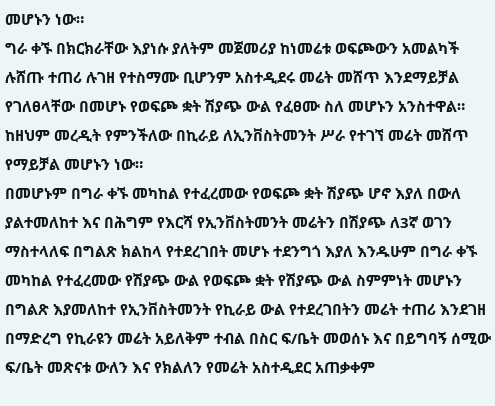መሆኑን ነው።
ግራ ቀኙ በክርክራቸው እያነሱ ያለትም መጀመሪያ ከነመሬቱ ወፍጮውን አመልካች ሉሸጡ ተጠሪ ሉገዘ የተስማሙ ቢሆንም አስተዲደሩ መሬት መሸጥ እንደማይቻል የገለፀላቸው በመሆኑ የወፍጮ ቋት ሽያጭ ውል የፈፀሙ ስለ መሆኑን አንስተዋል። ከዘህም መረዲት የምንችለው በኪራይ ለኢንቨስትመንት ሥራ የተገኘ መሬት መሸጥ የማይቻል መሆኑን ነው።
በመሆኑም በግራ ቀኙ መካከል የተፈረመው የወፍጮ ቋት ሽያጭ ሆኖ እያለ በውለ ያልተመለከተ እና በሕግም የእርሻ የኢንቨስትመንት መሬትን በሽያጭ ለ3ኛ ወገን ማስተላለፍ በግልጽ ክልከላ የተደረገበት መሆኑ ተደንግጎ እያለ እንዱሁም በግራ ቀኙ መካከል የተፈረመው የሽያጭ ውል የወፍጮ ቋት የሽያጭ ውል ስምምነት መሆኑን በግልጽ እያመለከተ የኢንቨስትመንት የኪራይ ውል የተደረገበትን መሬት ተጠሪ እንደገዘ በማድረግ የኪራዩን መሬት አይለቅም ተብል በስር ፍ/ቤት መወሰኑ እና በይግባኝ ሰሚው ፍ/ቤት መጽናቱ ውለን እና የክልለን የመሬት አስተዲደር አጠቃቀም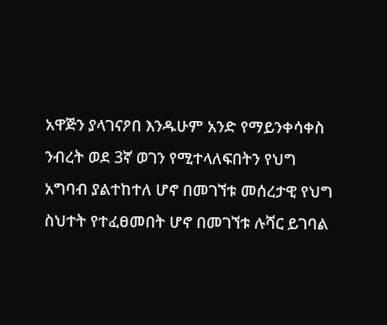አዋጅን ያላገናዖበ እንዱሁም አንድ የማይንቀሳቀስ ንብረት ወደ 3ኛ ወገን የሚተላለፍበትን የህግ አግባብ ያልተከተለ ሆኖ በመገኘቱ መሰረታዊ የህግ ስህተት የተፈፀመበት ሆኖ በመገኘቱ ሉሻር ይገባል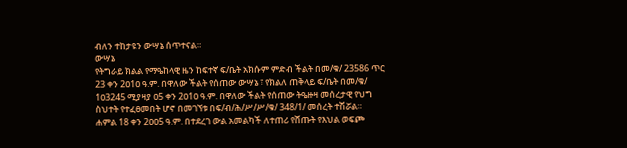ብለን ተከታዩን ውሣኔ ሰጥተናል።
ውሣኔ
የትግራይ ክልል የማዔከላዊ ዜን ከፍተኛ ፍ/ቤት አክሱም ምድብ ችልት በመ/ቁ/ 23586 ጥር 23 ቀን 2ዐ1ዐ ዓ.ም. በዋለው ችልት የሰጠው ውሣኔ ፣ የክልለ ጠቅላይ ፍ/ቤት በመ/ቁ/ 1ዐ3245 ሚያዛያ ዐ5 ቀን 2ዐ1ዐ ዓ.ም. በዋለው ችልት የሰጠው ትዔዙዛ መሰረታዊ የህግ ስህተት የተፈፀመበት ሆኖ በመገኘቱ በፍ/ብ/ሕ/ሥ/ሥ/ቁ/ 348/1/ መሰረት ተሽሯል።
ሐምል 18 ቀን 2ዐዐ5 ዓ.ም. በተደረገ ውል አመልካች ለተጠሪ የሸጡት የእህል ወፍጮ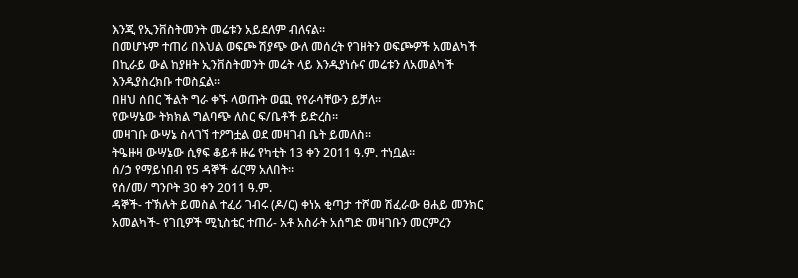እንጂ የኢንቨስትመንት መሬቱን አይደለም ብለናል።
በመሆኑም ተጠሪ በእህል ወፍጮ ሽያጭ ውለ መሰረት የገዘትን ወፍጮዎች አመልካች በኪራይ ውል ከያዘት ኢንቨስትመንት መሬት ላይ እንዱያነሱና መሬቱን ለአመልካች እንዱያስረክቡ ተወስኗል።
በዘህ ሰበር ችልት ግራ ቀኙ ላወጡት ወጪ የየራሳቸውን ይቻለ።
የውሣኔው ትክክል ግልባጭ ለስር ፍ/ቤቶች ይድረስ።
መዛገቡ ውሣኔ ስላገኘ ተዖግቷል ወደ መዛገብ ቤት ይመለስ።
ትዔዙዛ ውሣኔው ሲፃፍ ቆይቶ ዙሬ የካቲት 13 ቀን 2ዐ11 ዓ.ም. ተነቧል።
ሰ/ኃ የማይነበብ የ5 ዳኞች ፊርማ አለበት።
የሰ/መ/ ግንቦት 30 ቀን 2011 ዓ.ም.
ዳኞች- ተኽሉት ይመስል ተፈሪ ገብሩ (ዶ/ር) ቀነአ ቂጣታ ተሾመ ሽፈራው ፀሐይ መንክር አመልካች- የገቢዎች ሚኒስቴር ተጠሪ- አቶ አስራት አሰግድ መዛገቡን መርምረን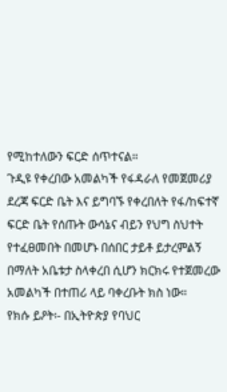የሚከተለውን ፍርድ ሰጥተናል።
ጉዲዩ የቀረበው አመልካች የፋዳራለ የመጀመሪያ ደረጃ ፍርድ ቤት እና ይግባኙ የቀረበለት የፋ/ከፍተኛ ፍርድ ቤት የሰጡት ውሳኔና ብይን የህግ ስህተት የተፈፀመበት በመሆኑ በሰበር ታይቶ ይታረምልኝ በማለት አቤቱታ ስላቀረበ ሲሆን ክርክሩ የተጀመረው አመልካች በተጠሪ ላይ ባቀረቡት ክስ ነው።
የክሱ ይዖት፡- በኢትዮጵያ የባህር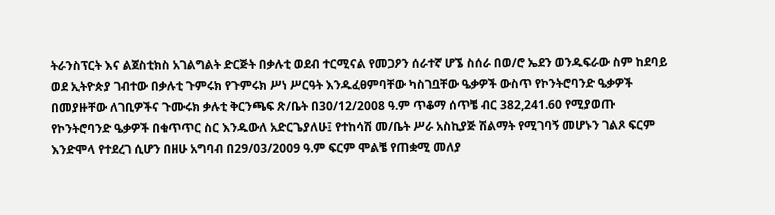ትራንስፕርት እና ልጀስቲክስ አገልግልት ድርጅት በቃሉቲ ወደብ ተርሚናል የመጋዖን ሰራተኛ ሆኜ ስሰራ በወ/ሮ ኤደን ወንዱፍራው ስም ከደባይ ወደ ኢትዮጵያ ገብተው በቃሉቲ ጉምሩክ የጉምሩክ ሥነ ሥርዓት እንዱፈፀምባቸው ካስገቧቸው ዔቃዎች ውስጥ የኮንትሮባንድ ዔቃዎች በመያዙቸው ለገቢዎችና ጉሙሩክ ቃሉቲ ቅርንጫፍ ጽ/ቤት በ30/12/2008 ዓ.ም ጥቆማ ሰጥቼ ብር 382,241.60 የሚያወጡ የኮንትሮባንድ ዔቃዎች በቁጥጥር ስር እንዱውለ አድርጌያለሁ፤ የተከሳሽ መ/ቤት ሥራ አስኪያጅ ሽልማት የሚገባኝ መሆኑን ገልጾ ፍርም እንድሞላ የተደረገ ሲሆን በዘሁ አግባብ በ29/03/2009 ዓ.ም ፍርም ሞልቼ የጠቋሚ መለያ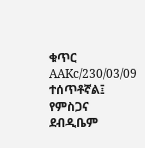ቁጥር AAKc/230/03/09 ተሰጥቶኛል፤
የምስጋና ደብዲቤም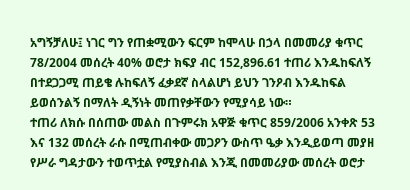አግኝቻለሁ፤ ነገር ግን የጠቋሚውን ፍርም ከሞላሁ በኃላ በመመሪያ ቁጥር 78/2004 መሰረት 40% ወሮታ ክፍያ ብር 152,896.61 ተጠሪ እንዱከፍለኝ በተደጋጋሚ ጠይቄ ሉከፍለኝ ፈቃደኛ ስላልሆነ ይህን ገንዖብ እንዱከፍል ይወሰንልኝ በማለት ዲኝነት መጠየቃቸውን የሚያሳይ ነው።
ተጠሪ ለክሱ በሰጠው መልስ በጉምሩክ አዋጅ ቁጥር 859/2006 አንቀጽ 53 እና 132 መሰረት ራሱ በሚጠብቀው መጋዖን ውስጥ ዔቃ እንዲይወጣ መያዘ የሥራ ግዳታውን ተወጥቷል የሚያስብል እንጂ በመመሪያው መሰረት ወሮታ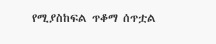የሚያስከፍል ጥቆማ ሰጥቷል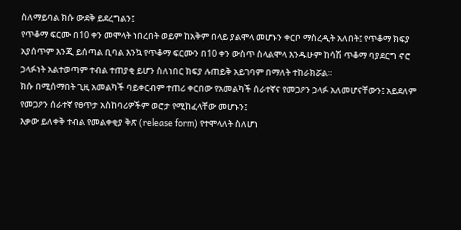ስለማይባል ክሱ ውደቅ ይደረግልን፤
የጥቆማ ፍርሙ በ10 ቀን መሞላት ነበረበት ወይም ከአቅም በላይ ያልሞላ መሆኑን ቀርቦ ማስረዲት አለበት፤ የጥቆማ ክፍያ አያሰጥም እንጂ ይሰጣል ቢባል እንኳ የጥቆማ ፍርሙን በ10 ቀን ውስጥ ስላልሞላ እንዱሁም ከሳሽ ጥቆማ ባያደርግ ኖሮ ኃላፉነት አልተወጣም ተብል ተጠያቂ ይሆን ስለነበር ክፍያ ሉጠይቅ አይገባም በማለት ተከራክሯል።
ክሱ በሚሰማበት ጊዚ አመልካች ባይቀርብም ተጠሪ ቀርበው የአመልካች ሰራተኛና የመጋዖን ኃላፉ አለመሆናቸውን፤ አይደለም የመጋዖን ሰራተኛ የፀጥታ አስከባሪዎችም ወሮታ የሚከፈላቸው መሆኑን፤
እቃው ይለቀቅ ተብል የመልቀቂያ ቅጽ (release form) የተሞላለት ስለሆነ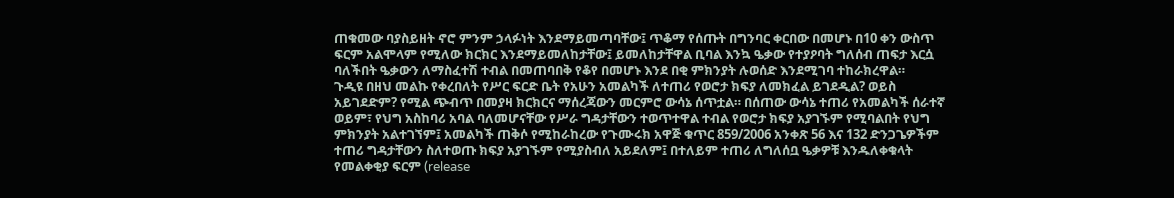ጠቁመው ባያስይዘት ኖሮ ምንም ኃላፉነት እንደማይመጣባቸው፤ ጥቆማ የሰጡት በግንባር ቀርበው በመሆኑ በ10 ቀን ውስጥ ፍርም አልሞላም የሚለው ክርክር እንደማይመለከታቸው፤ ይመለከታቸዋል ቢባል እንኳ ዔቃው የተያዖባት ግለሰብ ጠፍታ እርሷ ባለችበት ዔቃውን ለማስፈተሽ ተብል በመጠባበቅ የቆየ በመሆኑ እንደ በቂ ምክንያት ሉወሰድ እንደሚገባ ተከራክረዋል።
ጉዲዩ በዘህ መልኩ የቀረበለት የሥር ፍርድ ቤት የአሁን አመልካች ለተጠሪ የወሮታ ክፍያ ለመክፈል ይገደዲል? ወይስ አይገደድም? የሚል ጭብጥ በመያዛ ክርክርና ማሰረጃውን መርምሮ ውሳኔ ሰጥቷል። በሰጠው ውሳኔ ተጠሪ የአመልካች ሰራተኛ ወይም፣ የህግ አስከባሪ አባል ባለመሆናቸው የሥራ ግዳታቸውን ተወጥተዋል ተብል የወሮታ ክፍያ አያገኙም የሚባልበት የህግ ምክንያት አልተገኘም፤ አመልካች ጠቅሶ የሚከራከረው የጉሙሩክ አዋጅ ቁጥር 859/2006 አንቀጽ 56 እና 132 ድንጋጌዎችም ተጠሪ ግዳታቸውን ስለተወጡ ክፍያ አያገኙም የሚያስብለ አይደለም፤ በተለይም ተጠሪ ለግለሰቧ ዔቃዎቹ እንዱለቀቁላት የመልቀቂያ ፍርም (release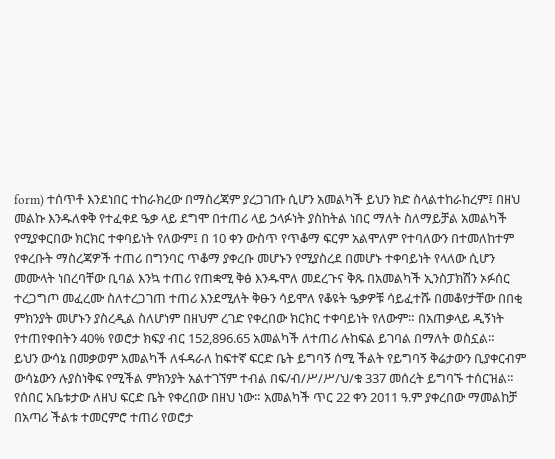form) ተሰጥቶ እንደነበር ተከራክረው በማስረጃም ያረጋገጡ ሲሆን አመልካች ይህን ክድ ስላልተከራከረም፤ በዘህ መልኩ እንዱለቀቅ የተፈቀደ ዔቃ ላይ ደግሞ በተጠሪ ላይ ኃላፉነት ያስከትል ነበር ማለት ስለማይቻል አመልካች የሚያቀርበው ክርክር ተቀባይነት የለውም፤ በ 10 ቀን ውስጥ የጥቆማ ፍርም አልሞለም የተባለውን በተመለከተም የቀረቡት ማስረጃዎች ተጠሪ በግንባር ጥቆማ ያቀረቡ መሆኑን የሚያስረደ በመሆኑ ተቀባይነት የላለው ሲሆን መሙላት ነበረባቸው ቢባል እንኳ ተጠሪ የጠቋሚ ቅፅ እንዱሞለ መደረጉና ቅጹ በአመልካች ኢንስፓክሽን ኦፉሰር ተረጋግጦ መፈረሙ ስለተረጋገጠ ተጠሪ እንደሚለት ቅፁን ሳይሞለ የቆዩት ዔቃዎቹ ሳይፈተሹ በመቆየታቸው በበቂ ምክንያት መሆኑን ያስረዲል ስለሆነም በዘህም ረገድ የቀረበው ክርክር ተቀባይነት የለውም። በአጠቃላይ ዲኝነት የተጠየቀበትን 40% የወሮታ ክፍያ ብር 152,896.65 አመልካች ለተጠሪ ሉከፍል ይገባል በማለት ወስኗል።
ይህን ውሳኔ በመቃወም አመልካች ለፋዳራለ ከፍተኛ ፍርድ ቤት ይግባኝ ሰሚ ችልት የይግባኝ ቅሬታውን ቢያቀርብም ውሳኔውን ሉያስነቅፍ የሚችል ምክንያት አልተገኘም ተብል በፍ/ብ/ሥ/ሥ/ህ/ቁ 337 መሰረት ይግባኙ ተሰርዝል።
የሰበር አቤቱታው ለዘህ ፍርድ ቤት የቀረበው በዘህ ነው። አመልካች ጥር 22 ቀን 2011 ዓ.ም ያቀረበው ማመልከቻ በአጣሪ ችልቱ ተመርምሮ ተጠሪ የወሮታ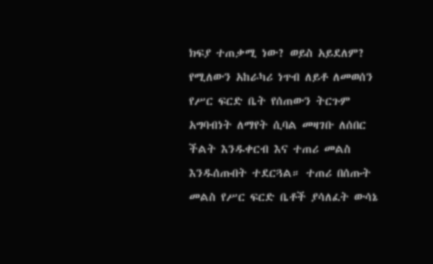ክፍያ ተጠቃሚ ነው? ወይስ አይደለም? የሚለውን አከራካሪ ነጥብ ለይቶ ለመወሰን የሥር ፍርድ ቤት የሰጠውን ትርጉም አግባብነት ለማየት ሲባል መዛገቡ ለሰበር ችልት እንዱቀርብ እና ተጠሪ መልስ እንዱሰጡበት ተደርጓል። ተጠሪ በሰጡት መልስ የሥር ፍርድ ቤቶች ያሳለፈት ውሳኔ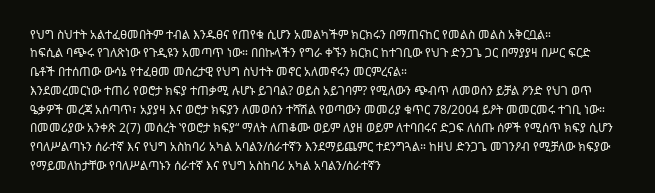የህግ ስህተት አልተፈፀመበትም ተብል እንዱፀና የጠየቁ ሲሆን አመልካችም ክርክሩን በማጠናከር የመልስ መልስ አቅርቧል።
ከፍሲል ባጭሩ የገለጽነው የጉዲዩን አመጣጥ ነው። በበኩላችን የግራ ቀኙን ክርክር ከተገቢው የህጉ ድንጋጌ ጋር በማያያዛ በሥር ፍርድ ቤቶች በተሰጠው ውሳኔ የተፈፀመ መሰረታዊ የህግ ስህተት መኖር አለመኖሩን መርምረናል።
እንደመረመርነው ተጠሪ የወሮታ ክፍያ ተጠቃሚ ሉሆኑ ይገባል? ወይስ አይገባም? የሚለውን ጭብጥ ለመወሰን ይቻል ዖንድ የህገ ወጥ ዔቃዎች መረጃ አሰጣጥ፣ አያያዛ እና ወሮታ ክፍያን ለመወሰን ተሻሽል የወጣውን መመሪያ ቁጥር 78/2004 ይዖት መመርመሩ ተገቢ ነው። በመመሪያው አንቀጽ 2(7) መሰረት ‛የወሮታ ክፍያ“ ማለት ለጠቆሙ ወይም ለያዘ ወይም ለተባበሩና ድጋፍ ለሰጡ ሰዎች የሚሰጥ ክፍያ ሲሆን የባለሥልጣኑን ሰራተኛ እና የህግ አስከባሪ አካል አባልን/ሰራተኛን እንደማይጨምር ተደንግጓል። ከዘህ ድንጋጌ መገንዖብ የሚቻለው ክፍያው የማይመለከታቸው የባለሥልጣኑን ሰራተኛ እና የህግ አስከባሪ አካል አባልን/ሰራተኛን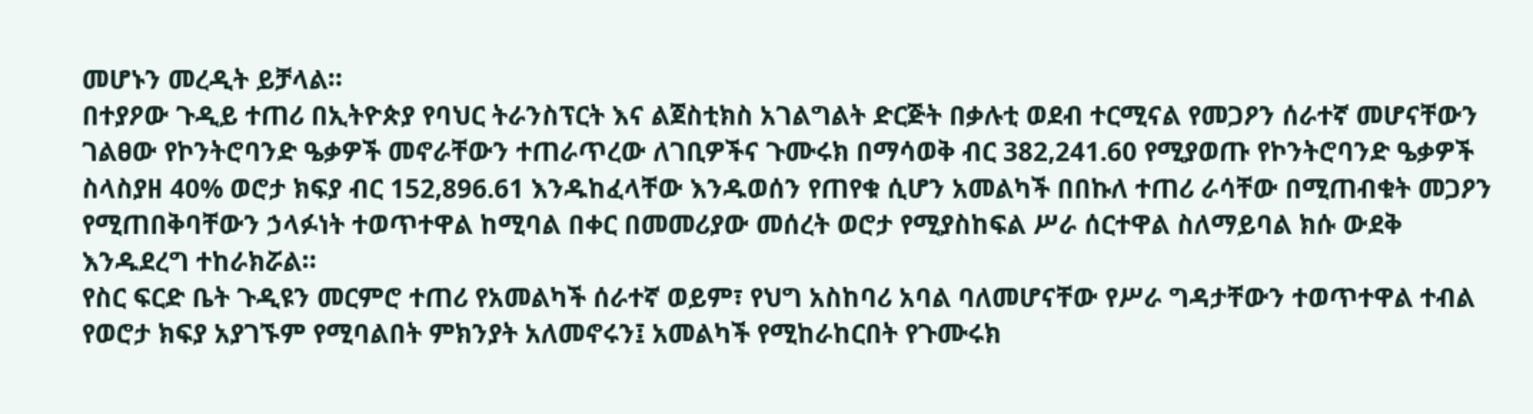መሆኑን መረዲት ይቻላል።
በተያዖው ጉዲይ ተጠሪ በኢትዮጵያ የባህር ትራንስፕርት እና ልጀስቲክስ አገልግልት ድርጅት በቃሉቲ ወደብ ተርሚናል የመጋዖን ሰራተኛ መሆናቸውን ገልፀው የኮንትሮባንድ ዔቃዎች መኖራቸውን ተጠራጥረው ለገቢዎችና ጉሙሩክ በማሳወቅ ብር 382,241.60 የሚያወጡ የኮንትሮባንድ ዔቃዎች ስላስያዘ 40% ወሮታ ክፍያ ብር 152,896.61 እንዱከፈላቸው እንዱወሰን የጠየቁ ሲሆን አመልካች በበኩለ ተጠሪ ራሳቸው በሚጠብቁት መጋዖን የሚጠበቅባቸውን ኃላፉነት ተወጥተዋል ከሚባል በቀር በመመሪያው መሰረት ወሮታ የሚያስከፍል ሥራ ሰርተዋል ስለማይባል ክሱ ውደቅ እንዱደረግ ተከራክሯል።
የስር ፍርድ ቤት ጉዲዩን መርምሮ ተጠሪ የአመልካች ሰራተኛ ወይም፣ የህግ አስከባሪ አባል ባለመሆናቸው የሥራ ግዳታቸውን ተወጥተዋል ተብል የወሮታ ክፍያ አያገኙም የሚባልበት ምክንያት አለመኖሩን፤ አመልካች የሚከራከርበት የጉሙሩክ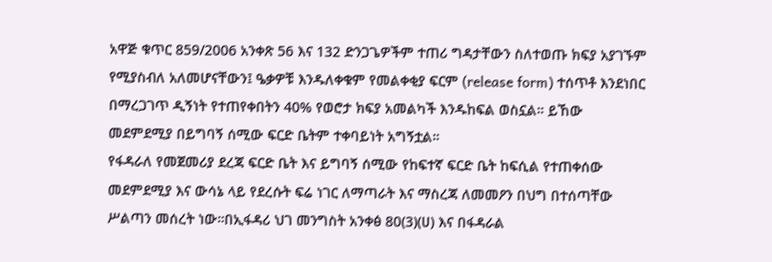አዋጅ ቁጥር 859/2006 አንቀጽ 56 እና 132 ድንጋጌዎችም ተጠሪ ግዳታቸውን ስለተወጡ ክፍያ አያገኙም የሚያስብለ አለመሆናቸውን፤ ዔቃዎቹ እንዱለቀቁም የመልቀቂያ ፍርም (release form) ተሰጥቶ እንደነበር በማረጋገጥ ዲኝነት የተጠየቀበትን 40% የወሮታ ክፍያ አመልካች እንዱከፍል ወስኗል። ይኸው መደምደሚያ በይግባኝ ሰሚው ፍርድ ቤትም ተቀባይነት አግኝቷል።
የፋዳራለ የመጀመሪያ ደረጃ ፍርድ ቤት እና ይግባኝ ሰሚው የከፍተኛ ፍርድ ቤት ከፍሲል የተጠቀሰው መደምደሚያ እና ውሳኔ ላይ የደረሱት ፍሬ ነገር ለማጣራት እና ማስረጃ ለመመዖን በህግ በተሰጣቸው ሥልጣን መሰረት ነው።በኢፋዳሪ ህገ መንግስት አንቀፅ 80(3)(ሀ) እና በፋዳራል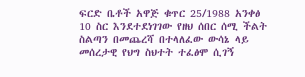ፍርድ ቤቶች አዋጅ ቁጥር 25/1988 አንቀፅ 10 ስር እንደተደነገገው የዘህ ሰበር ሰሚ ችልት ስልጣን በመጨረሻ በተላለፈው ውሳኔ ላይ መሰረታዊ የህግ ስህተት ተፈፅሞ ሲገኝ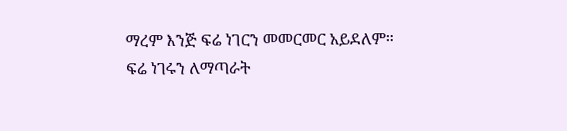ማረም እንጅ ፍሬ ነገርን መመርመር አይደለም።
ፍሬ ነገሩን ለማጣራት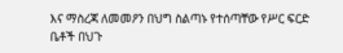እና ማስረጃ ለመመዖን በህግ ስልጣኑ የተሰጣቸው የሥር ፍርድ ቤቶች በህጉ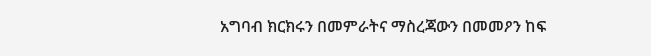አግባብ ክርክሩን በመምራትና ማስረጃውን በመመዖን ከፍ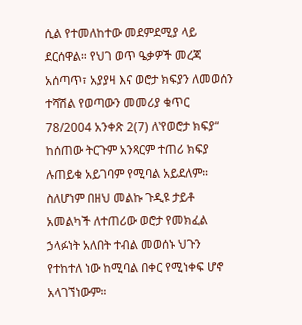ሲል የተመለከተው መደምደሚያ ላይ ደርሰዋል። የህገ ወጥ ዔቃዎች መረጃ አሰጣጥ፣ አያያዛ እና ወሮታ ክፍያን ለመወሰን ተሻሽል የወጣውን መመሪያ ቁጥር 78/2004 አንቀጽ 2(7) ለ‛የወሮታ ክፍያ“ ከሰጠው ትርጉም አንጻርም ተጠሪ ክፍያ ሉጠይቁ አይገባም የሚባል አይደለም። ስለሆነም በዘህ መልኩ ጉዲዩ ታይቶ አመልካች ለተጠሪው ወሮታ የመክፈል ኃላፉነት አለበት ተብል መወሰኑ ህጉን የተከተለ ነው ከሚባል በቀር የሚነቀፍ ሆኖ አላገኘነውም።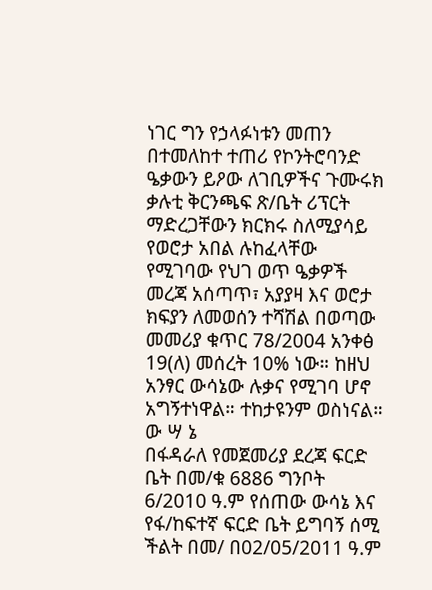ነገር ግን የኃላፉነቱን መጠን በተመለከተ ተጠሪ የኮንትሮባንድ ዔቃውን ይዖው ለገቢዎችና ጉሙሩክ ቃሉቲ ቅርንጫፍ ጽ/ቤት ሪፕርት ማድረጋቸውን ክርክሩ ስለሚያሳይ የወሮታ አበል ሉከፈላቸው የሚገባው የህገ ወጥ ዔቃዎች መረጃ አሰጣጥ፣ አያያዛ እና ወሮታ ክፍያን ለመወሰን ተሻሽል በወጣው መመሪያ ቁጥር 78/2004 አንቀፅ 19(ለ) መሰረት 10% ነው። ከዘህ አንፃር ውሳኔው ሉቃና የሚገባ ሆኖ አግኝተነዋል። ተከታዩንም ወስነናል።
ው ሣ ኔ
በፋዳራለ የመጀመሪያ ደረጃ ፍርድ ቤት በመ/ቁ 6886 ግንቦት 6/2010 ዓ.ም የሰጠው ውሳኔ እና የፋ/ከፍተኛ ፍርድ ቤት ይግባኝ ሰሚ ችልት በመ/ በ02/05/2011 ዓ.ም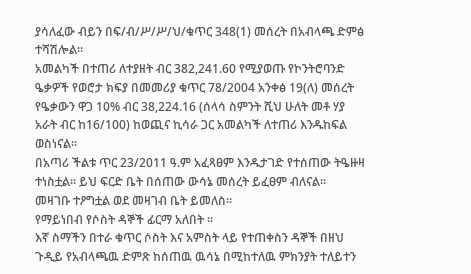ያሳለፈው ብይን በፍ/ብ/ሥ/ሥ/ህ/ቁጥር 348(1) መሰረት በአብላጫ ድምፅ ተሻሽሎል።
አመልካች በተጠሪ ለተያዘት ብር 382,241.60 የሚያወጡ የኮንትሮባንድ ዔቃዎች የወሮታ ክፍያ በመመሪያ ቁጥር 78/2004 አንቀፅ 19(ለ) መሰረት የዔቃውን ዋጋ 10% ብር 38,224.16 (ሰላሳ ስምንት ሺህ ሁለት መቶ ሃያ አራት ብር ከ16/100) ከወጪና ኪሳራ ጋር አመልካች ለተጠሪ እንዱከፍል ወስነናል።
በአጣሪ ችልቱ ጥር 23/2011 ዓ.ም አፈጻፀም እንዱታገድ የተሰጠው ትዔዙዛ ተነስቷል። ይህ ፍርድ ቤት በሰጠው ውሳኔ መሰረት ይፈፀም ብለናል።
መዛገቡ ተዖግቷል ወደ መዛገብ ቤት ይመለስ።
የማይነበብ የሶስት ዳኞች ፊርማ አለበት ።
እኛ ስማችን በተራ ቁጥር ሶስት እና አምስት ላይ የተጠቀስን ዳኞች በዘህ ጉዲይ የአብላጫዉ ድምጽ ከሰጠዉ ዉሳኔ በሚከተለዉ ምክንያት ተለይተን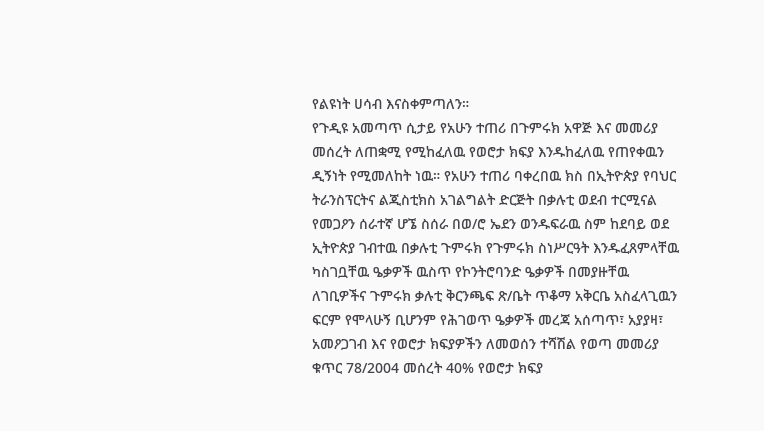የልዩነት ሀሳብ እናስቀምጣለን።
የጉዲዩ አመጣጥ ሲታይ የአሁን ተጠሪ በጉምሩክ አዋጅ እና መመሪያ መሰረት ለጠቋሚ የሚከፈለዉ የወሮታ ክፍያ እንዱከፈለዉ የጠየቀዉን ዲኝነት የሚመለከት ነዉ። የአሁን ተጠሪ ባቀረበዉ ክስ በኢትዮጵያ የባህር ትራንስፕርትና ልጂስቲክስ አገልግልት ድርጅት በቃሉቲ ወደብ ተርሚናል የመጋዖን ሰራተኛ ሆኜ ስሰራ በወ/ሮ ኤደን ወንዱፍራዉ ስም ከደባይ ወደ ኢትዮጵያ ገብተዉ በቃሉቲ ጉምሩክ የጉምሩክ ስነሥርዓት እንዱፈጸምላቸዉ ካስገቧቸዉ ዔቃዎች ዉስጥ የኮንትሮባንድ ዔቃዎች በመያዙቸዉ ለገቢዎችና ጉምሩክ ቃሉቲ ቅርንጫፍ ጽ/ቤት ጥቆማ አቅርቤ አስፈላጊዉን ፍርም የሞላሁኝ ቢሆንም የሕገወጥ ዔቃዎች መረጃ አሰጣጥ፣ አያያዛ፣ አመዖጋገብ እና የወሮታ ክፍያዎችን ለመወሰን ተሻሽል የወጣ መመሪያ ቁጥር 78/2004 መሰረት 40% የወሮታ ክፍያ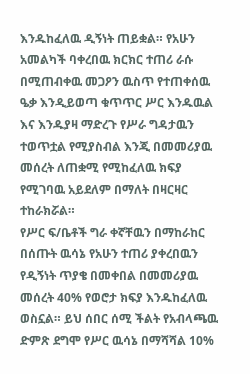እንዱከፈለዉ ዲኝነት ጠይቋል። የአሁን አመልካች ባቀረበዉ ክርክር ተጠሪ ራሱ በሚጠብቀዉ መጋዖን ዉስጥ የተጠቀሰዉ ዔቃ እንዲይወጣ ቁጥጥር ሥር እንዱዉል እና እንዱያዛ ማድረጉ የሥራ ግዳታዉን ተወጥቷል የሚያስብል እንጂ በመመሪያዉ መሰረት ለጠቋሚ የሚከፈለዉ ክፍያ የሚገባዉ አይደለም በማለት በዛርዛር ተከራክሯል።
የሥር ፍ/ቤቶች ግራ ቀኛቸዉን በማከራከር በሰጡት ዉሳኔ የአሁን ተጠሪ ያቀረበዉን የዲኝነት ጥያቄ በመቀበል በመመሪያዉ መሰረት 40% የወሮታ ክፍያ እንዱከፈለዉ ወስኗል። ይህ ሰበር ሰሚ ችልት የአብላጫዉ ድምጽ ደግሞ የሥር ዉሳኔ በማሻሻል 10%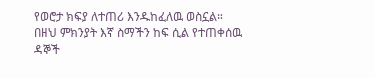የወሮታ ክፍያ ለተጠሪ እንዱከፈለዉ ወስኗል።
በዘህ ምክንያት እኛ ስማችን ከፍ ሲል የተጠቀሰዉ ዳኞች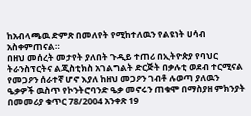ከአብላጫዉ ድምጽ በመለየት የሚከተለዉን የልዩነት ሀሳብ አስቀምጠናል።
በዘህ መሰረት መታየት ያለበት ጉዲይ ተጠሪ በኢትዮጵያ የባህር ትራንስፕርትና ልጂስቲክስ አገልግልት ድርጅት በቃሉቲ ወደብ ተርሚናል የመጋዖን ሰራተኛ ሆኖ እያለ ከዘህ መጋዖን ገብቶ ሉወጣ ያለዉን ዔቃዎች ዉስጥ የኮንትሮባንድ ዔቃ መኖሩን ጠቁሞ በማስያዘ ምክንያት በመመሪያ ቁጥር 78/2004 አንቀጽ 19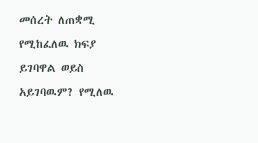መሰረት ለጠቋሚ የሚከፈለዉ ክፍያ ይገባዋል ወይስ አይገባዉም? የሚለዉ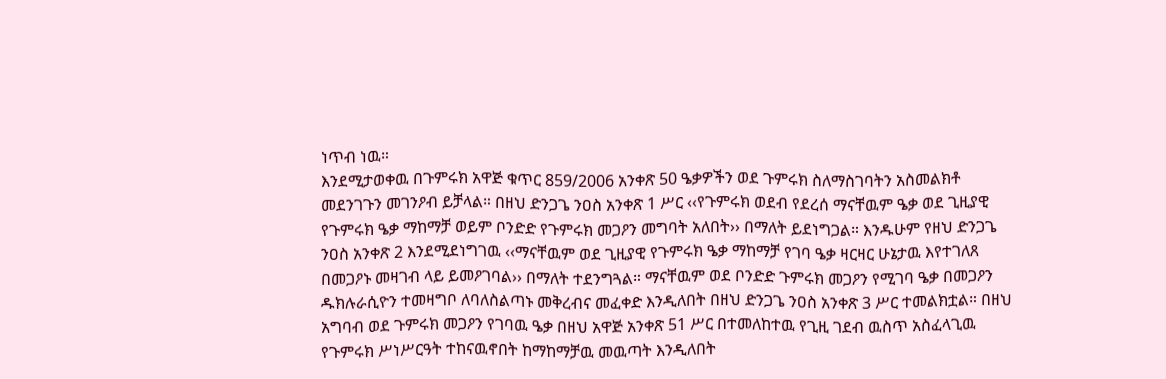ነጥብ ነዉ።
እንደሚታወቀዉ በጉምሩክ አዋጅ ቁጥር 859/2006 አንቀጽ 50 ዔቃዎችን ወደ ጉምሩክ ስለማስገባትን አስመልክቶ መደንገጉን መገንዖብ ይቻላል። በዘህ ድንጋጌ ንዐስ አንቀጽ 1 ሥር ‹‹የጉምሩክ ወደብ የደረሰ ማናቸዉም ዔቃ ወደ ጊዚያዊ የጉምሩክ ዔቃ ማከማቻ ወይም ቦንድድ የጉምሩክ መጋዖን መግባት አለበት›› በማለት ይደነግጋል። እንዱሁም የዘህ ድንጋጌ ንዐስ አንቀጽ 2 እንደሚደነግገዉ ‹‹ማናቸዉም ወደ ጊዚያዊ የጉምሩክ ዔቃ ማከማቻ የገባ ዔቃ ዛርዛር ሁኔታዉ እየተገለጸ በመጋዖኑ መዛገብ ላይ ይመዖገባል›› በማለት ተደንግጓል። ማናቸዉም ወደ ቦንድድ ጉምሩክ መጋዖን የሚገባ ዔቃ በመጋዖን ዱክሉራሲዮን ተመዛግቦ ለባለስልጣኑ መቅረብና መፈቀድ እንዲለበት በዘህ ድንጋጌ ንዐስ አንቀጽ 3 ሥር ተመልክቷል። በዘህ አግባብ ወደ ጉምሩክ መጋዖን የገባዉ ዔቃ በዘህ አዋጅ አንቀጽ 51 ሥር በተመለከተዉ የጊዚ ገደብ ዉስጥ አስፈላጊዉ የጉምሩክ ሥነሥርዓት ተከናዉኖበት ከማከማቻዉ መዉጣት እንዲለበት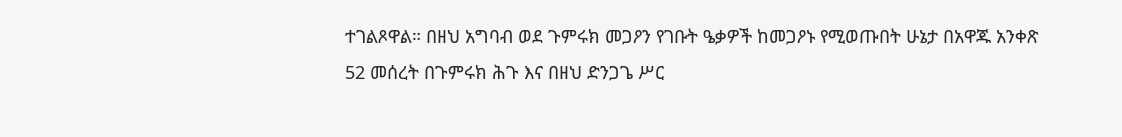ተገልጾዋል። በዘህ አግባብ ወደ ጉምሩክ መጋዖን የገቡት ዔቃዎች ከመጋዖኑ የሚወጡበት ሁኔታ በአዋጁ አንቀጽ 52 መሰረት በጉምሩክ ሕጉ እና በዘህ ድንጋጌ ሥር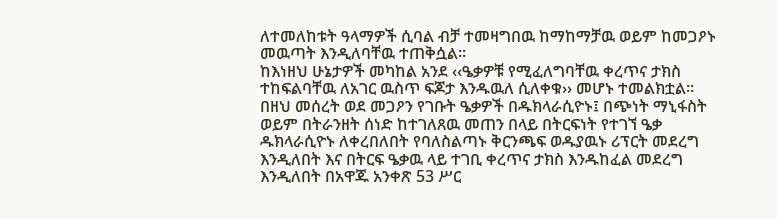ለተመለከቱት ዓላማዎች ሲባል ብቻ ተመዛግበዉ ከማከማቻዉ ወይም ከመጋዖኑ መዉጣት እንዲለባቸዉ ተጠቅሷል።
ከእነዘህ ሁኔታዎች መካከል አንደ ‹‹ዔቃዎቹ የሚፈለግባቸዉ ቀረጥና ታክስ ተከፍልባቸዉ ለአገር ዉስጥ ፍጆታ እንዱዉለ ሲለቀቁ›› መሆኑ ተመልክቷል። በዘህ መሰረት ወደ መጋዖን የገቡት ዔቃዎች በዱክላራሲዮኑ፤ በጭነት ማኒፋስት ወይም በትራንዘት ሰነድ ከተገለጸዉ መጠን በላይ በትርፍነት የተገኘ ዔቃ ዱክላራሲዮኑ ለቀረበለበት የባለስልጣኑ ቅርንጫፍ ወዱያዉኑ ሪፕርት መደረግ እንዲለበት እና በትርፍ ዔቃዉ ላይ ተገቢ ቀረጥና ታክስ እንዱከፈል መደረግ እንዲለበት በአዋጁ አንቀጽ 53 ሥር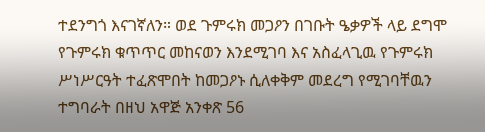ተደንግጎ እናገኛለን። ወደ ጉምሩክ መጋዖን በገቡት ዔቃዎች ላይ ደግሞ የጉምሩክ ቁጥጥር መከናወን እንደሚገባ እና አስፈላጊዉ የጉምሩክ ሥነሥርዓት ተፈጽሞበት ከመጋዖኑ ሲለቀቅም መደረግ የሚገባቸዉን ተግባራት በዘህ አዋጅ አንቀጽ 56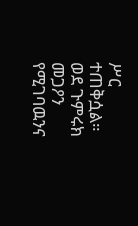ሥር ተጠቅሷል። ወደ ጉምሩክ መጋዖን የሚገባዉንና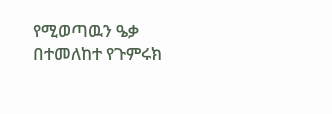የሚወጣዉን ዔቃ በተመለከተ የጉምሩክ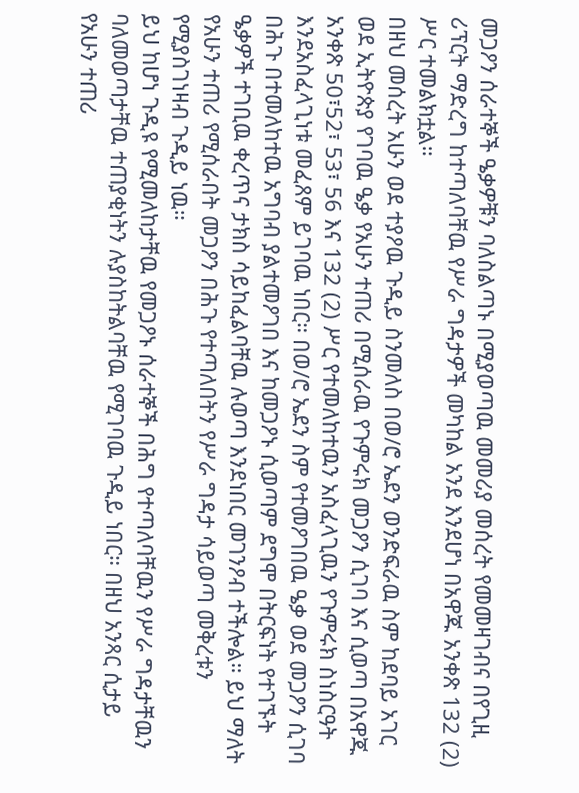መጋዖን ሰራተኞች ዔቃዎቹን ባለስልጣኑ በሚያወጣዉ መመሪያ መሰረት የመመዛገብና በየጊዚ ሪፕርት ማድረግ ከተጣለባቸዉ የሥራ ግዳታዎች መካከል አንደ እንደሆነ በአዋጁ አንቀጽ 132 (2) ሥር ተመልክቷል።
በዘህ መሰረት አሁን ወደ ተያዖዉ ጉዲይ ስንመለስ በወ/ሮ ኤደን ወንድፍራዉ ስም ከደባይ አገር ወደ ኢትዮጵያ የገባዉ ዔቃ የአሁን ተጠሪ በሚሰራዉ የጉምሩክ መጋዖን ሲገባ እና ሲወጣ በአዋጁ አንቀጽ 50፣52፣ 53፣ 56 እና 132 (2) ሥር የተመለከተዉን አስፈላጊዉን የጉምሩክ ስነስርዓት እንደአስፈላጊነቱ መፈጸም ይገባዉ ነበር። በወ/ሮ ኤደን ስም የተመዖገበዉ ዔቃ ወደ መጋዖን ሲገባ በሕጉ በተመለከተዉ አግባብ ያልተመዖገበ እና ከመጋዖኑ ሲወጣም ደግሞ በትርፍነት የተገኙት ዔቃዎች ተገቢዉ ቀረጥና ታክስ ሳይከፈልባቸዉ ሉወጣ እንደነበር መገንዖብ ተችሎል። ይህ ማለት የአሁን ተጠሪ የሚሰራበት መጋዖን በሕጉ የተጣለበትን የሥራ ግዳታ ሳይወጣ መቅረቱን የሚያስገነዛብ ጉዲይ ነዉ።
ይህ ከሆነ ጉዲዩ የሚመለከታቸዉ የመጋዖኑ ሰራተኞች በሕግ የተጣለባቸዉን የሥራ ግዳታቸዉን ባለመወጣታቸዉ ተጠያቂነትን ሉያስከትልባቸዉ የሚገባዉ ጉዲይ ነበር። በዘህ አንጻር ሲታይ የአሁን ተጠሪ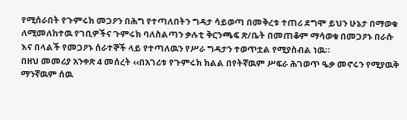የሚሰራበት የጉምሩክ መጋዖን በሕግ የተጣለበትን ግዳታ ሳይወጣ በመቅረቱ ተጠሪ ደግሞ ይህን ሁኔታ በማወቁ ለሚመለከተዉ የገቢዎችና ጉምሩክ ባለስልጣን ቃሉቲ ቅርንጫፍ ጽ/ቤት በመጠቆም ማሳወቁ በመጋዖኑ በራሱ እና በላልች የመጋዖኑ ሰራተኞች ላይ የተጣለዉን የሥራ ግዳታን ተወጥቷል የሚያስብል ነዉ።
በዘህ መመሪያ አንቀጽ 4 መሰረት ‹‹በአገሪቱ የጉምሩክ ክልል በየትኛዉም ሥፍራ ሕገወጥ ዔቃ መኖሩን የሚያዉቅ ማንኛዉም ሰዉ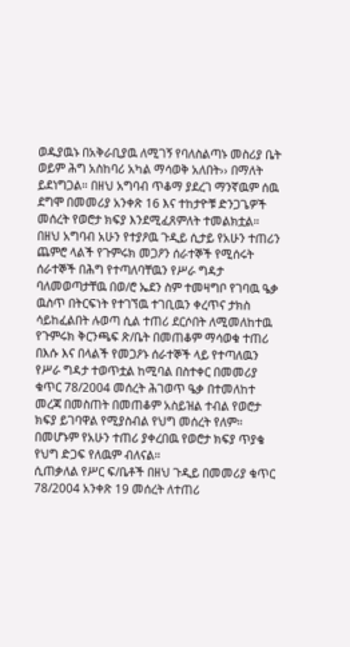ወዱያዉኑ በአቅራቢያዉ ለሚገኝ የባለስልጣኑ መስሪያ ቤት ወይም ሕግ አስከባሪ አካል ማሳወቅ አለበት›› በማለት ይደነግጋል። በዘህ አግባብ ጥቆማ ያደረገ ማንኛዉም ሰዉ ደግሞ በመመሪያ አንቀጽ 16 እና ተከታዮቹ ድንጋጌዎች መሰረት የወሮታ ክፍያ እንደሚፈጸምለት ተመልክቷል። በዘህ አግባብ አሁን የተያዖዉ ጉዲይ ሲታይ የአሁን ተጠሪን ጨምሮ ላልች የጉምሩክ መጋዖን ሰራተኞች የሚሰሩት ሰራተኞች በሕግ የተጣለባቸዉን የሥራ ግዳታ ባለመወጣታቸዉ በወ/ሮ ኤደን ስም ተመዛግቦ የገባዉ ዔቃ ዉስጥ በትርፍነት የተገኘዉ ተገቢዉን ቀረጥና ታክስ ሳይከፈልበት ሉወጣ ሲል ተጠሪ ደርሶበት ለሚመለከተዉ የጉምሩክ ቅርንጫፍ ጽ/ቤት በመጠቆም ማሳወቁ ተጠሪ በእሱ እና በላልች የመጋዖኑ ሰራተኞች ላይ የተጣለዉን የሥራ ግዳታ ተወጥቷል ከሚባል በስተቀር በመመሪያ ቁጥር 78/2004 መሰረት ሕገወጥ ዔቃ በተመለከተ መረጃ በመስጠት በመጠቆም አስይዝል ተብል የወሮታ ክፍያ ይገባዋል የሚያስብል የህግ መሰረት የለም። በመሆኑም የአሁን ተጠሪ ያቀረበዉ የወሮታ ክፍያ ጥያቄ የህግ ድጋፍ የለዉም ብለናል።
ሲጠቃለል የሥር ፍ/ቤቶች በዘህ ጉዲይ በመመሪያ ቁጥር 78/2004 አንቀጽ 19 መሰረት ለተጠሪ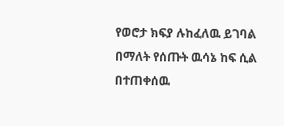የወሮታ ክፍያ ሉከፈለዉ ይገባል በማለት የሰጡት ዉሳኔ ከፍ ሲል በተጠቀሰዉ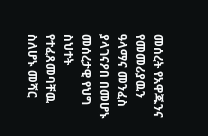መሰረት የአዋጁንና የመመሪያዉን ዓላማና መንፈስ ያላገናዖበ በመሆኑ መሰረታዊ የህግ ስህተት የተፈጸመባቸዉ ስለሆኑ መሻር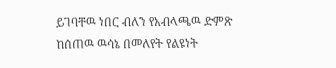ይገባቸዉ ነበር ብለን የአብላጫዉ ድምጽ ከሰጠዉ ዉሳኔ በመለየት የልዩነት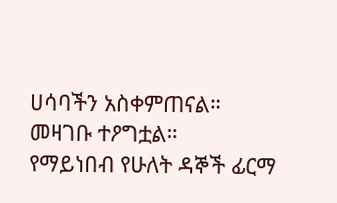ሀሳባችን አስቀምጠናል።
መዛገቡ ተዖግቷል።
የማይነበብ የሁለት ዳኞች ፊርማ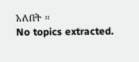አለበት ።
No topics extracted.